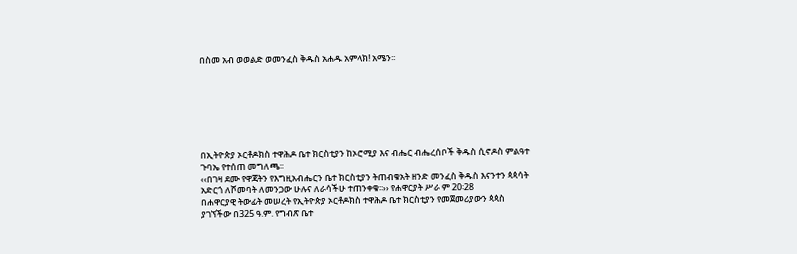በስመ አብ ወወልድ ወመንፈስ ቅዱስ አሐዱ አምላክ! አሜን፡፡







በኢትዮጵያ ኦርቶዶክስ ተዋሕዶ ቤተ ክርስቲያን ከኦሮሚያ እና ብሔር ብሔረሰቦች ቅዱስ ሲኖዶስ ምልዓተ ጉባኤ የተሰጠ መግለጫ፡፡
‹‹በገዛ ደሙ የዋጃትን የእግዚአብሔርን ቤተ ክርስቲያን ትጠብቁአት ዘንድ መንፈስ ቅዱስ እናንተን ጳጳሳት አድርጎ ለሾመባት ለመንጋው ሁሉና ለራሳችሁ ተጠንቀቁ፡፡›› የሐዋርያት ሥራ ም 20፡28
በሐዋርያዊ ትውፊት መሠረት የኢትዮጵያ ኦርቶዶክስ ተዋሕዶ ቤተ ክርስቲያን የመጀመሪያውን ጳጳስ ያገኘችው በ325 ዓ.ም. የግብጽ ቤተ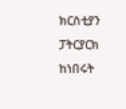ክርስቲያን ፓትርያርክ ከነበሩት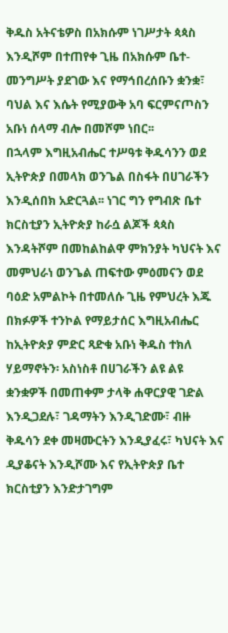ቅዱስ አትናቴዎስ በአክሱም ነገሥታት ጳጳስ እንዲሾም በተጠየቀ ጊዜ በአክሱም ቤተ-መንግሥት ያደገው እና የማኅበረሰቡን ቋንቋ፣ ባህል እና እሴት የሚያውቅ አባ ፍርምናጦስን አቡነ ሰላማ ብሎ በመሾም ነበር፡፡
በኋላም እግዚአብሔር ተሥዓቱ ቅዱሳንን ወደ ኢትዮጵያ በመላክ ወንጌል በስፋት በሀገራችን እንዲሰበክ አድርጓል፡፡ ነገር ግን የግብጽ ቤተ ክርስቲያን ኢትዮጵያ ከራሷ ልጆች ጳጳስ እንዳትሾም በመከልከልዋ ምክንያት ካህናት እና መምህራነ ወንጌል ጠፍተው ምዕመናን ወደ ባዕድ አምልኮት በተመለሱ ጊዜ የምህረት እጁ በክፉዎች ተንኮል የማይታሰር እግዚአብሔር ከኢትዮጵያ ምድር ጻድቁ አቡነ ቅዱስ ተክለ ሃይማኖትን፡ አስነስቶ በሀገራችን ልዩ ልዩ ቋንቋዎች በመጠቀም ታላቅ ሐዋርያዊ ገድል እንዲጋደሉ፣ ገዳማትን እንዲገድሙ፣ ብዙ ቅዱሳን ደቀ መዛሙርትን እንዲያፈሩ፣ ካህናት እና ዲያቆናት እንዲሾሙ እና የኢትዮጵያ ቤተ ክርስቲያን እንድታገግም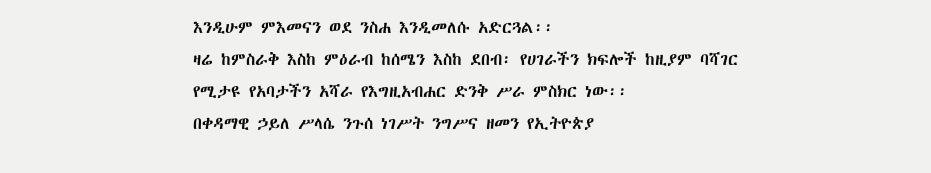እንዲሁም ምእመናን ወደ ንስሐ እንዲመለሱ አድርጓል፡፡
ዛሬ ከምስራቅ እስከ ምዕራብ ከሰሜን እስከ ደበብ፡ የሀገራችን ክፍሎች ከዚያም ባሻገር የሚታዩ የአባታችን አሻራ የእግዚአብሐር ድንቅ ሥራ ምስክር ነው፡፡
በቀዳማዊ ኃይለ ሥላሴ ንጉሰ ነገሥት ንግሥና ዘመን የኢትዮጵያ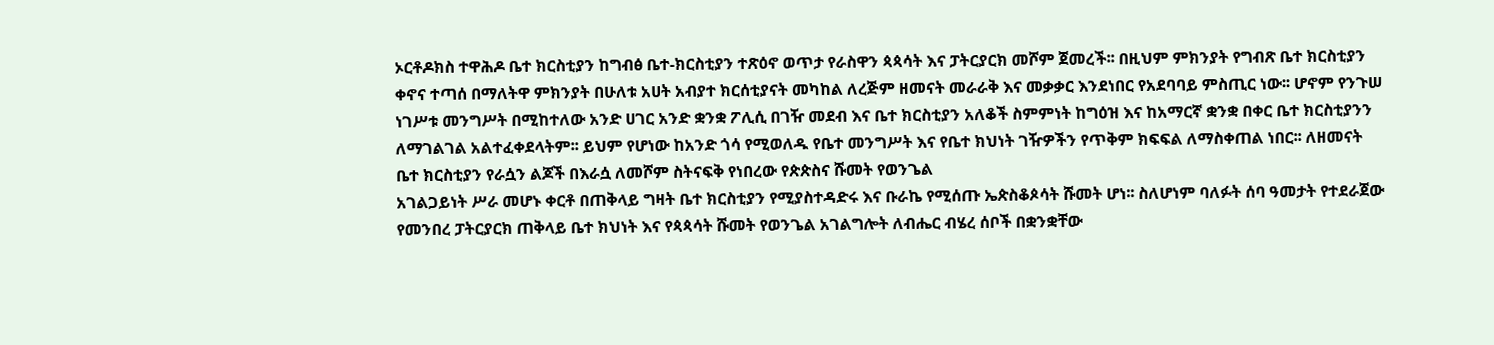ኦርቶዶክስ ተዋሕዶ ቤተ ክርስቲያን ከግብፅ ቤተ-ክርስቲያን ተጽዕኖ ወጥታ የራስዋን ጳጳሳት እና ፓትርያርክ መሾም ጀመረች፡፡ በዚህም ምክንያት የግብጽ ቤተ ክርስቲያን ቀኖና ተጣሰ በማለትዋ ምክንያት በሁለቱ አሀት አብያተ ክርሰቲያናት መካከል ለረጅም ዘመናት መራራቅ እና መቃቃር እንደነበር የአደባባይ ምስጢር ነው፡፡ ሆኖም የንጉሠ ነገሥቱ መንግሥት በሚከተለው አንድ ሀገር አንድ ቋንቋ ፖሊሲ በገዥ መደብ እና ቤተ ክርስቲያን አለቆች ስምምነት ከግዕዝ እና ከአማርኛ ቋንቋ በቀር ቤተ ክርስቲያንን ለማገልገል አልተፈቀደላትም፡፡ ይህም የሆነው ከአንድ ጎሳ የሚወለዱ የቤተ መንግሥት እና የቤተ ክህነት ገዥዎችን የጥቅም ክፍፍል ለማስቀጠል ነበር፡፡ ለዘመናት ቤተ ክርስቲያን የራሷን ልጆች በእራሷ ለመሾም ስትናፍቅ የነበረው የጵጵስና ሹመት የወንጌል
አገልጋይነት ሥራ መሆኑ ቀርቶ በጠቅላይ ግዛት ቤተ ክርስቲያን የሚያስተዳድሩ እና ቡራኬ የሚሰጡ ኤጵስቆጶሳት ሹመት ሆነ፡፡ ስለሆነም ባለፉት ሰባ ዓመታት የተደራጀው የመንበረ ፓትርያርክ ጠቅላይ ቤተ ክህነት እና የጳጳሳት ሹመት የወንጌል አገልግሎት ለብሔር ብሄረ ሰቦች በቋንቋቸው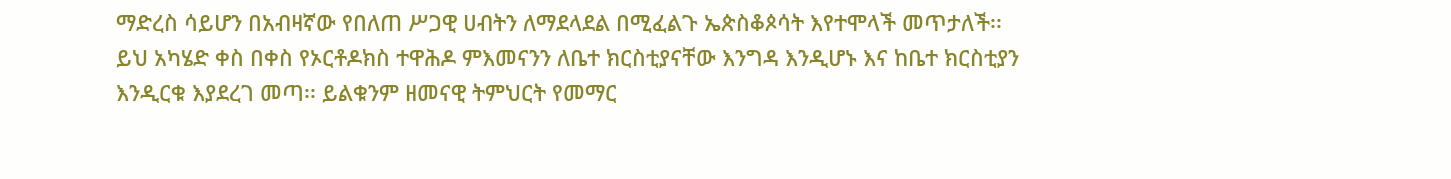ማድረስ ሳይሆን በአብዛኛው የበለጠ ሥጋዊ ሀብትን ለማደላደል በሚፈልጉ ኤጵስቆጶሳት እየተሞላች መጥታለች፡፡
ይህ አካሄድ ቀስ በቀስ የኦርቶዶክስ ተዋሕዶ ምእመናንን ለቤተ ክርስቲያናቸው እንግዳ እንዲሆኑ እና ከቤተ ክርስቲያን እንዲርቁ እያደረገ መጣ፡፡ ይልቁንም ዘመናዊ ትምህርት የመማር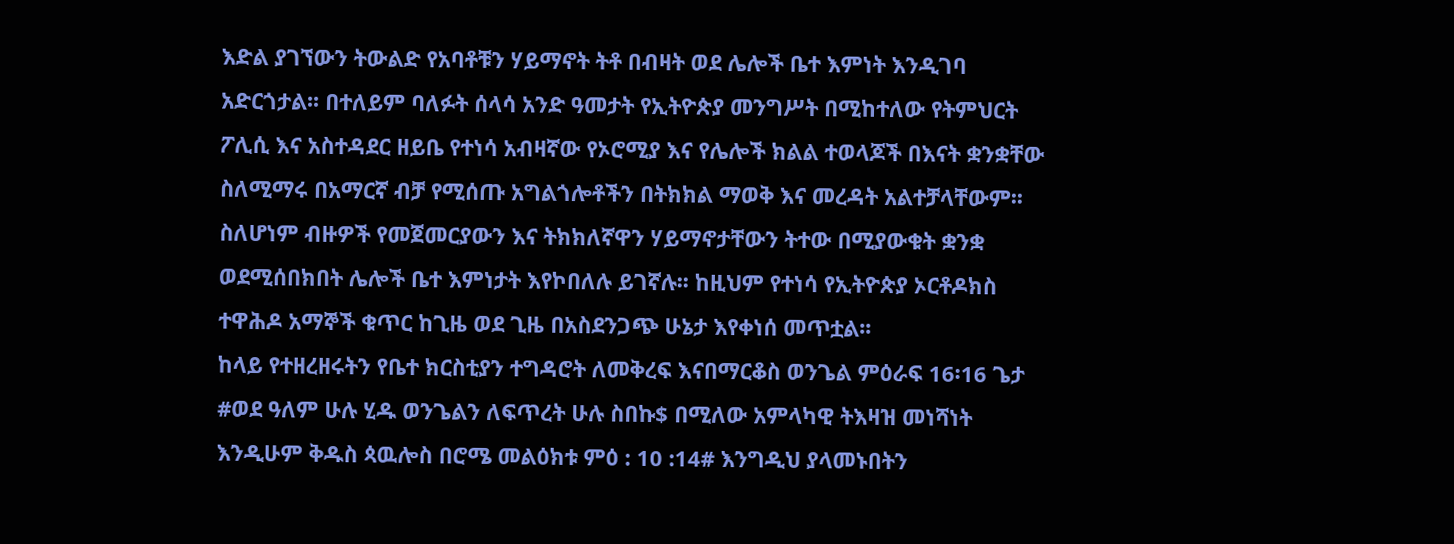እድል ያገኘውን ትውልድ የአባቶቹን ሃይማኖት ትቶ በብዛት ወደ ሌሎች ቤተ እምነት እንዲገባ አድርጎታል፡፡ በተለይም ባለፉት ሰላሳ አንድ ዓመታት የኢትዮጵያ መንግሥት በሚከተለው የትምህርት ፖሊሲ እና አስተዳደር ዘይቤ የተነሳ አብዛኛው የኦሮሚያ እና የሌሎች ክልል ተወላጆች በእናት ቋንቋቸው ስለሚማሩ በአማርኛ ብቻ የሚሰጡ አግልጎሎቶችን በትክክል ማወቅ እና መረዳት አልተቻላቸውም፡፡ ስለሆነም ብዙዎች የመጀመርያውን እና ትክክለኛዋን ሃይማኖታቸውን ትተው በሚያውቁት ቋንቋ ወደሚሰበክበት ሌሎች ቤተ እምነታት እየኮበለሉ ይገኛሉ፡፡ ከዚህም የተነሳ የኢትዮጵያ ኦርቶዶክስ ተዋሕዶ አማኞች ቁጥር ከጊዜ ወደ ጊዜ በአስደንጋጭ ሁኔታ እየቀነሰ መጥቷል፡፡
ከላይ የተዘረዘሩትን የቤተ ክርስቲያን ተግዳሮት ለመቅረፍ እናበማርቆስ ወንጌል ምዕራፍ 16፡16 ጌታ #ወደ ዓለም ሁሉ ሂዱ ወንጌልን ለፍጥረት ሁሉ ስበኩ$ በሚለው አምላካዊ ትእዛዝ መነሻነት እንዲሁም ቅዱስ ጳዉሎስ በሮሜ መልዕክቱ ምዕ : 10 :14# እንግዲህ ያላመኑበትን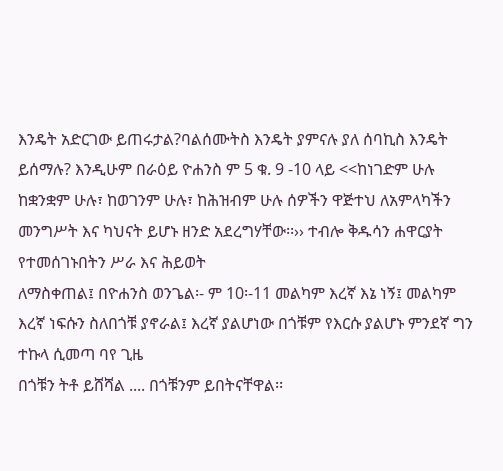እንዴት አድርገው ይጠሩታል?ባልሰሙትስ እንዴት ያምናሉ ያለ ሰባኪስ እንዴት
ይሰማሉ? እንዲሁም በራዕይ ዮሐንስ ም 5 ቁ. 9 -10 ላይ <<ከነገድም ሁሉ ከቋንቋም ሁሉ፣ ከወገንም ሁሉ፣ ከሕዝብም ሁሉ ሰዎችን ዋጅተህ ለአምላካችን መንግሥት እና ካህናት ይሆኑ ዘንድ አደረግሃቸው፡፡›› ተብሎ ቅዱሳን ሐዋርያት የተመሰገኑበትን ሥራ እና ሕይወት
ለማስቀጠል፤ በዮሐንስ ወንጌል፡- ም 10፡-11 መልካም እረኛ እኔ ነኝ፤ መልካም እረኛ ነፍሱን ስለበጎቹ ያኖራል፤ እረኛ ያልሆነው በጎቹም የእርሱ ያልሆኑ ምንደኛ ግን ተኩላ ሲመጣ ባየ ጊዜ
በጎቹን ትቶ ይሸሻል .... በጎቹንም ይበትናቸዋል፡፡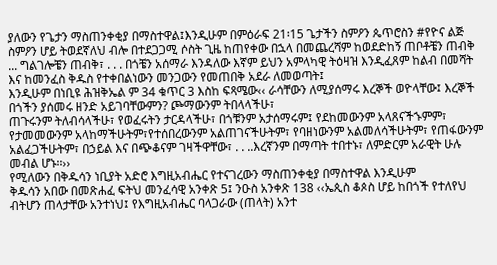ያለውን የጌታን ማስጠንቀቂያ በማስተዋል፤እንዲሁም በምዕራፍ 21፡15 ጌታችን ስምዖን ጴጥሮስን #የዮና ልጅ ስምዖን ሆይ ትወደኛለህ ብሎ በተደጋጋሚ ሶስት ጊዜ ከጠየቀው በኋላ በመጨረሻም ከወደድከኝ ጠቦቶቼን ጠብቅ ... ግልገሎቼን ጠብቅ፣ . . . በጎቼን አሰማራ እንዳለው እኛም ይህን አምላካዊ ትዕዛዝ እንዲፈጸም ከልብ በመሻት እና ከመንፈስ ቅዱስ የተቀበልነውን መንጋውን የመጠበቅ አደራ ለመወጣት፤
እንዲሁም በነቢዩ ሕዝቅኤል ም 34 ቁጥር 3 እስከ ፍጻሜው‹‹ ራሳቸውን ለሚያሰማሩ እረኞች ወዮላቸው፤ እረኞች በጎችን ያሰመሩ ዘንድ አይገባቸውምን? ጮማውንም ትበላላችሁ፣
ጠጉሩንም ትለብሳላችሁ፣ የወፈሩትን ታርዳላችሁ፣ በጎቹንም አታሰማሩም፤ የደከመውንም አላጸናችኁምም፣ የታመመውንም አላከማችሁትም፣የተሰበረውንም አልጠገናችሁትም፣ የባዘነውንም አልመለሳችሁትም፣ የጠፋውንም አልፈጋችሁትም፣ በኃይል እና በጭቆናም ገዛችዋቸው፣ . . ..እረኛንም በማጣት ተበተኑ፣ ለምድርም አራዊት ሁሉ መብል ሆኑ፡፡››
የሚለውን በቅዱሳን ነቢያት አድሮ እግዚአብሔር የተናገረውን ማስጠንቀቂያ በማስተዋል እንዲሁም
ቅዱሳን አበው በመጽሐፈ ፍትህ መንፈሳዊ አንቀጽ 5፤ ንዑስ አንቀጽ 138 ‹‹ኤጲስ ቆጶስ ሆይ ከበጎች የተለየህ ብትሆን ጠላታቸው አንተነህ፤ የእግዚአብሔር ባላጋራው (ጠላት) አንተ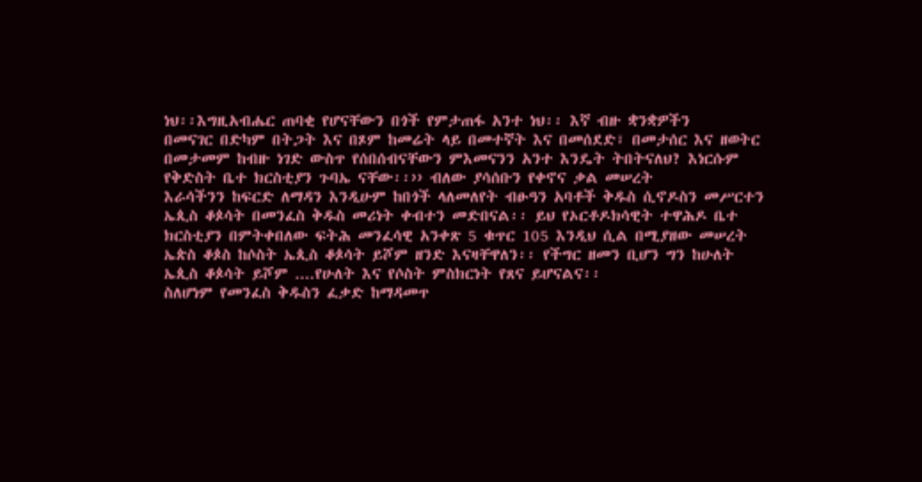ነህ፡፡እግዚአብሔር ጠባቂ የሆናቸውን በጎች የምታጠፋ አንተ ነህ፡፡ እኛ ብዙ ቋንቋዎችን
በመናገር በድካም በትጋት እና በጾም ከመሬት ላይ በመተኛት እና በመሰደድ፣ በመታሰር እና ዘወትር በመታመም ከብዙ ነገድ ውስጥ የሰበሰብናቸውን ምእመናንን አንተ እንዴት ትበትናለህ? እነርሱም የቅድስት ቤተ ክርስቲያን ጉባኤ ናቸው፡፡›› ብለው ያሳሰቡን የቀኖና ቃል መሠረት
እራሳችንን ከፍርድ ለማዳን እንዲሁም ከበጎች ላለመለየት ብፁዓን አባቶች ቅዱስ ሲኖዶስን መሥርተን ኤጲስ ቆጶሳት በመንፈስ ቅዱስ መሪነት ቀብተን መድበናል፡፡ ይህ የኦርቶዶክሳዊት ተዋሕዶ ቤተ ክርስቲያን በምትቀበለው ፍትሕ መንፈሳዊ አንቀጽ 5 ቁጥር 105 እንዲህ ሲል በሚያዘው መሠረት ኤጵስ ቆጶስ ከሶስት ኤጲስ ቆጶሳት ይሾም ዘንድ እናዛቸዋለን፡፡ የችግር ዘመን ቢሆን ግን ከሁለት ኤጲስ ቆጶሳት ይሾም ....የሁለት እና የሶስት ምስክርነት የጸና ይሆናልና፡፡
ስለሆነም የመንፈስ ቅዱስን ፈቃድ ከማዳመጥ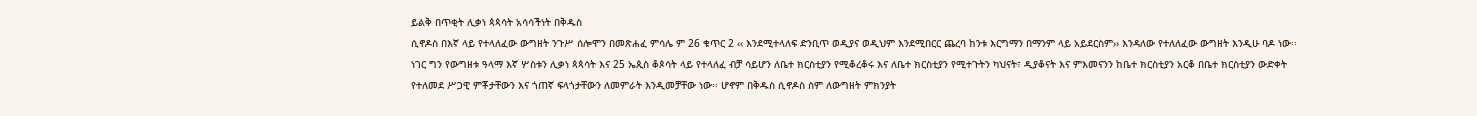ይልቅ በጥቂት ሊቃነ ጳጳሳት አሳሳችነት በቅዱስ
ሲኖዶስ በእኛ ላይ የተላለፈው ውግዘት ንጉሥ ሰሎሞን በመጽሐፈ ምሳሌ ም 26 ቁጥር 2 ‹‹ እንደሚተላለፍ ድንቢጥ ወዲያና ወዲህም እንደሚበርር ጨረባ ከንቱ እርግማን በማንም ላይ አይደርስም›› እንዳለው የተለለፈው ውግዘት እንዲሁ ባዶ ነው፡፡
ነገር ግን የውግዘቱ ዓላማ እኛ ሦስቱን ሊቃነ ጳጳሳት እና 25 ኤጲስ ቆጶሳት ላይ የተላለፈ ብቻ ሳይሆን ለቤተ ክርስቲያን የሚቆረቆሩ እና ለቤተ ክርስቲያን የሚተጉትን ካህናት፣ ዲያቆናት እና ምእመናንን ከቤተ ክርስቲያን አርቆ በቤተ ክርስቲያን ውድቀት የተለመደ ሥጋዊ ምቾታቸውን እና ጎጠኛ ፍላጎታቸውን ለመምራት እንዲመቻቸው ነው፡፡ ሆኖም በቅዱስ ሲኖዶስ ስም ለውግዘት ምክንያት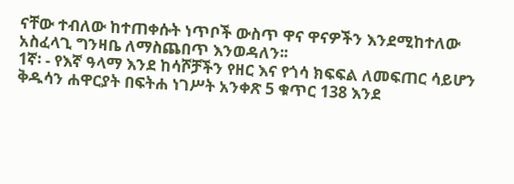ናቸው ተብለው ከተጠቀሱት ነጥቦች ውስጥ ዋና ዋናዎችን እንደሚከተለው አስፈላጊ ግንዛቤ ለማስጨበጥ እንወዳለን፡፡
1ኛ፡ - የእኛ ዓላማ እንደ ከሳሾቻችን የዘር እና የጎሳ ክፍፍል ለመፍጠር ሳይሆን ቅዱሳን ሐዋርያት በፍትሐ ነገሥት አንቀጽ 5 ቁጥር 138 እንደ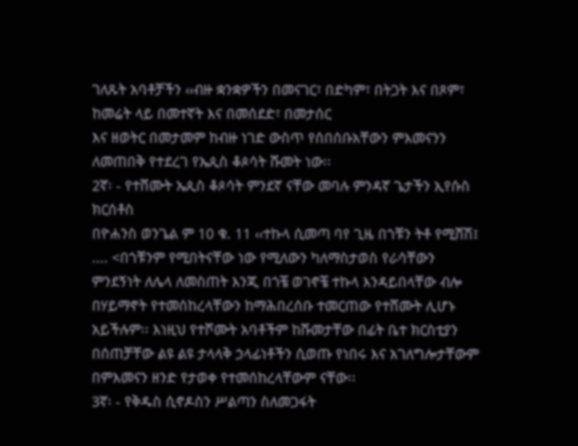ገለጹት አባቶቻችን ‹‹ብዙ ቋንቋዎችን በመናገር፣ በድካም፣ በትጋት እና በጾም፣ ከመሬት ላይ በመተኛት እና በመሰደድ፣ በመታሰር
እና ዘወትር በመታመም ከብዙ ነገድ ውስጥ የሰበሰቡአቸውን ምእመናንን ለመጠበቅ የተደረገ የኤጲስ ቆጶሳት ሹመት ነው፡፡
2ኛ፡ - የተሸሙት ኤጲስ ቆጶሳት ምንደኛ ናቸው መባሉ ምንዳኛ ጌታችን ኢየሱስ ክርሰቶስ
በዮሐንስ ወንጌል ም 10 ቁ. 11 ‹‹ተኩላ ሲመጣ ባየ ጊዜ በጎቹን ትቶ የሚሸሽ፤ .... <በጎቹንም የሚበትናቸው ነው የሚለውን ካለማስታወስ የራሳቸውን ምንደኝነት ለሌላ ለመስጠት እንጂ በጎቼ ወገኖቼ ተኩላ እንዳይበላቸው ብሎ በሃይማኖት የተመሰከረላቸውን ከማሕበረሰቡ ተመርጠው የተሸሙት ሊሆኑ አይችሉም፡፡ እነዚህ የተሾሙት አባቶችም ከሹመታቸው በፊት ቤተ ክርስቲያን በሰጠቻቸው ልዩ ልዩ ታላላቅ ኃላፊነቶችን ሲወጡ የነበሩ እና አገለግሎታቸውም በምእመናን ዘንድ የታወቀ የተመሰከረላቸውም ናቸው፡፡
3ኛ፡ - የቅዱስ ሲኖዶስን ሥልጣን ስለመጋፋት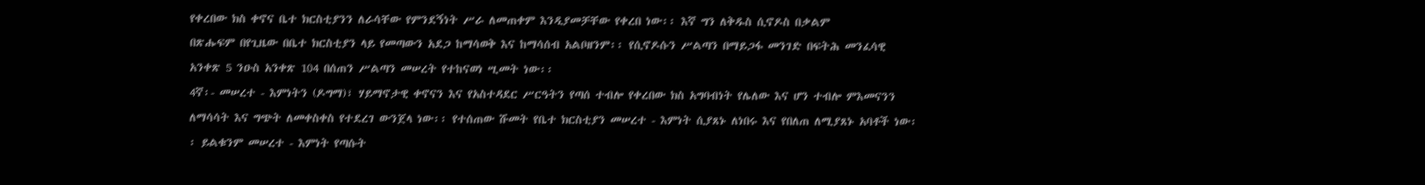የቀረበው ክስ ቀኖና ቤተ ክርስቲያንን ለራሳቸው የምንደኝነት ሥራ ለመጠቀም እንዲያመቻቸው የቀረበ ነው፡፡ እኛ ግን ለቅዱስ ሲኖዶስ በቃልም
በጽሑፍም በየጊዜው በቤተ ክርስቲያን ላይ የመጣውን አደጋ ከማሳወቅ እና ከማሳሰብ አልቦዘንም፡፡ የሲኖዶሱን ሥልጣን በማይጋፋ መንገድ በፍትሕ መንፈሳዊ አንቀጽ 5 ንዑስ አንቀጽ 104 በሰጠን ሥልጣን መሠረት የተከናወነ ሢመት ነው፡፡
4ኛ፡- መሠረተ - እምነትን (ዶግማ)፣ ሃይማኖታዊ ቀኖናን እና የአስተዳደር ሥርዓትን የጣሰ ተብሎ የቀረበው ክስ አግባብነት የሌለው እና ሆን ተብሎ ምእመናንን ለማሳሳት እና ግጭት ለመቀስቀስ የተደረገ ውንጀላ ነው፡፡ የተሰጠው ሹመት የቤተ ክርስቲያን መሠረተ - እምነት ሲያጸኑ ለነበሩ እና የበለጠ ለሚያጸኑ አባቶች ነው፡፡ ይልቁንም መሠረተ - እምነት የጣሱት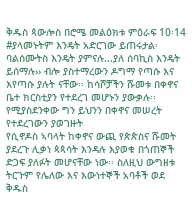ቅዱስ ጳውሎስ በሮሜ መልዕክቱ ምዕራፍ 10፡14 #ያላመኑትም እንዴት አድርገው ይጠሩታል፡ ባልሰሙትስ እንዴት ያምናሉ...ያለ ሰባኪስ እንዴት ይሰማሉ›› ብሎ ያስተማረውን ዶግማ የጣሱ እና እየጣሱ ያሉት ናቸው፡፡ ከሳሾቻችን ሹመቱ በቀኖና ቤተ ክርስቲያን የተደረገ መሆኑን ያውቃሉ፡፡ የሚያስደንቀው ግን ይህንን በቀኖና መሠረት የተደረገውን ያወገዙት
የሲኖዶስ ኣባላት ከቀኖና ውጪ የጵጵስና ሹመት ያደረጉ ሊቃነ ጳጳሳት እንዳሉ እያወቁ በጎጠኞች ድጋፍ ያለፉት መሆናቸው ነው፡፡ ስለዚህ ውግዘቱ ትርጉም የሌለው እና እውነተኞች አባቶች ወደ ቅዱስ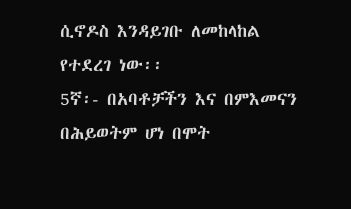ሲኖዶስ እንዳይገቡ ለመከላከል የተደረገ ነው፡፡
5ኛ፡- በአባቶቻችን እና በምእመናን በሕይወትም ሆነ በሞት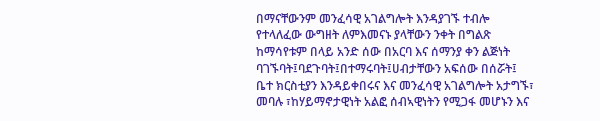በማናቸውንም መንፈሳዊ አገልግሎት እንዳያገኙ ተብሎ የተላለፈው ውግዘት ለምእመናኑ ያላቸውን ንቀት በግልጽ ከማሳየቱም በላይ አንድ ሰው በአርባ እና ሰማንያ ቀን ልጅነት
ባገኙባት፤ባደጉባት፤በተማሩባት፤ሀብታቸውን አፍሰው በሰሯት፤ ቤተ ክርስቲያን እንዳይቀበሩና እና መንፈሳዊ አገልግሎት አታግኙ፣ መባሉ ፣ከሃይማኖታዊነት አልፎ ሰብኣዊነትን የሚጋፋ መሆኑን እና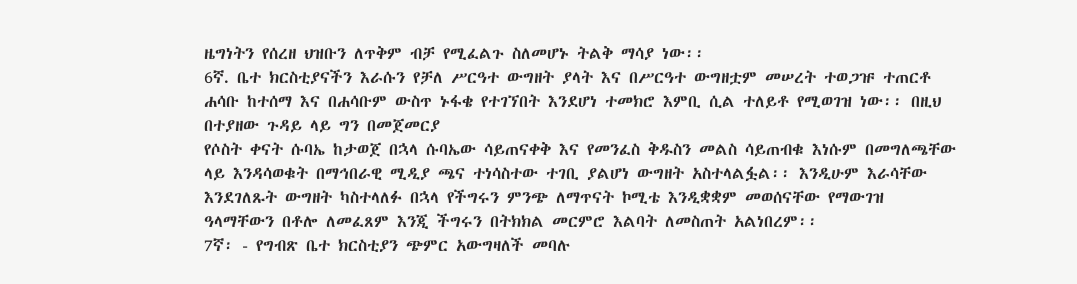ዜግነትን የሰረዘ ህዝቡን ለጥቅም ብቻ የሚፈልጉ ስለመሆኑ ትልቅ ማሳያ ነው፡፡
6ኛ. ቤተ ክርስቲያናችን እራሱን የቻለ ሥርዓተ ውግዘት ያላት እና በሥርዓተ ውግዘቷም መሠረት ተወጋዡ ተጠርቶ ሐሳቡ ከተሰማ እና በሐሳቡም ውስጥ ኑፋቄ የተገኘበት እንደሆነ ተመክሮ እምቢ ሲል ተለይቶ የሚወገዝ ነው፡፡ በዚህ በተያዘው ጉዳይ ላይ ግን በመጀመርያ
የሶስት ቀናት ሱባኤ ከታወጀ በኋላ ሱባኤው ሳይጠናቀቅ እና የመንፈስ ቅዱስን መልስ ሳይጠብቁ እነሱም በመግለጫቸው ላይ እንዳሳወቁት በማኅበራዊ ሚዲያ ጫና ተነሳስተው ተገቢ ያልሆነ ውግዘት አስተላልፏል፡፡ እንዲሁም እራሳቸው እንደገለጹት ውግዘት ካስተላለፉ በኋላ የችግሩን ምንጭ ለማጥናት ኮሚቴ እንዲቋቋም መወሰናቸው የማውገዝ ዓላማቸውን በቶሎ ለመፈጸም እንጂ ችግሩን በትክክል መርምሮ እልባት ለመስጠት አልነበረም፡፡
7ኛ፡ - የግብጽ ቤተ ክርስቲያን ጭምር አውግዛለች መባሉ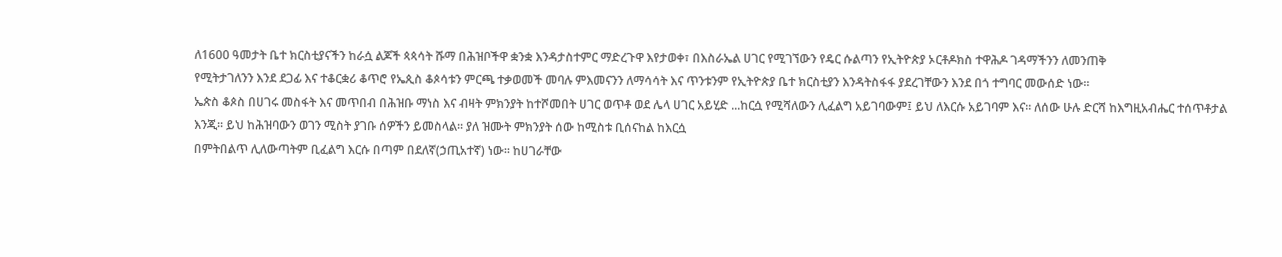ለ1600 ዓመታት ቤተ ክርስቲያናችን ከራሷ ልጆች ጳጳሳት ሹማ በሕዝቦችዋ ቋንቋ እንዳታስተምር ማድረጉዋ እየታወቀ፣ በእስራኤል ሀገር የሚገኘውን የዴር ሱልጣን የኢትዮጵያ ኦርቶዶክስ ተዋሕዶ ገዳማችንን ለመንጠቅ
የሚትታገለንን እንደ ደጋፊ እና ተቆርቋሪ ቆጥሮ የኤጲስ ቆጶሳቱን ምርጫ ተቃወመች መባሉ ምእመናንን ለማሳሳት እና ጥንቱንም የኢትዮጵያ ቤተ ክርስቲያን እንዳትስፋፋ ያደረገቸውን እንደ በጎ ተግባር መውሰድ ነው፡፡
ኤጵስ ቆጶስ በሀገሩ መስፋት እና መጥበብ በሕዝቡ ማነስ እና ብዛት ምክንያት ከተሾመበት ሀገር ወጥቶ ወደ ሌላ ሀገር አይሂድ ...ከርሷ የሚሻለውን ሊፈልግ አይገባውም፤ ይህ ለእርሱ አይገባም እና፡፡ ለሰው ሁሉ ድርሻ ከእግዚአብሔር ተሰጥቶታል እንጂ፡፡ ይህ ከሕዝባውን ወገን ሚስት ያገቡ ሰዎችን ይመስላል፡፡ ያለ ዝሙት ምክንያት ሰው ከሚስቱ ቢሰናከል ከእርሷ
በምትበልጥ ሊለውጣትም ቢፈልግ እርሱ በጣም በደለኛ(ኃጢአተኛ) ነው፡፡ ከሀገራቸው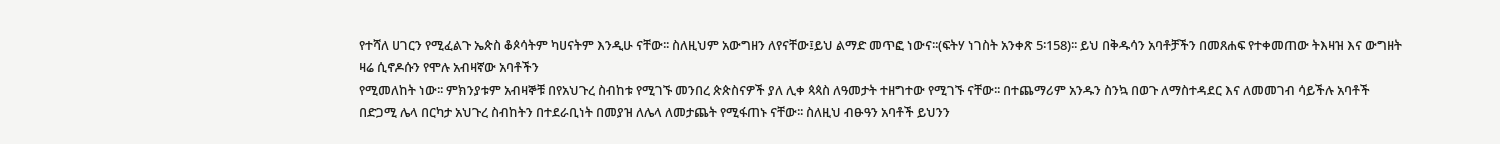የተሻለ ሀገርን የሚፈልጉ ኤጵስ ቆጶሳትም ካሀናትም እንዲሁ ናቸው፡፡ ስለዚህም አውግዘን ለየናቸው፤ይህ ልማድ መጥፎ ነውና፡፡(ፍትሃ ነገስት አንቀጽ 5፡158)፡፡ ይህ በቅዱሳን አባቶቻችን በመጸሐፍ የተቀመጠው ትእዛዝ እና ውግዘት ዛሬ ሲኖዶሱን የሞሉ አብዛኛው አባቶችን
የሚመለከት ነው፡፡ ምክንያቱም አብዛኞቹ በየአህጉረ ስብከቱ የሚገኙ መንበረ ጵጵስናዎች ያለ ሊቀ ጳጳስ ለዓመታት ተዘግተው የሚገኙ ናቸው፡፡ በተጨማሪም አንዱን ስንኳ በወጉ ለማስተዳደር እና ለመመገብ ሳይችሉ አባቶች በድጋሚ ሌላ በርካታ አህጉረ ስብከትን በተደራቢነት በመያዝ ለሌላ ለመታጨት የሚፋጠኑ ናቸው፡፡ ስለዚህ ብፁዓን አባቶች ይህንን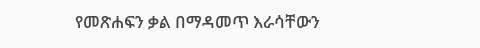የመጽሐፍን ቃል በማዳመጥ እራሳቸውን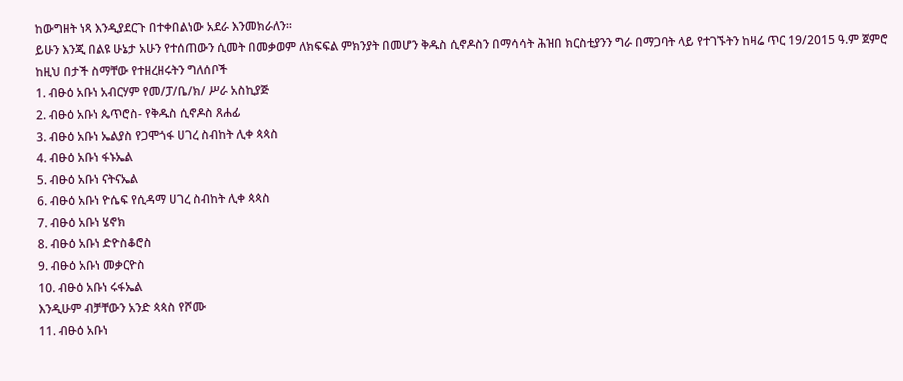ከውግዘት ነጻ እንዲያደርጉ በተቀበልነው አደራ እንመክራለን፡፡
ይሁን እንጂ በልዩ ሁኔታ አሁን የተሰጠውን ሲመት በመቃወም ለክፍፍል ምክንያት በመሆን ቅዱስ ሲኖዶስን በማሳሳት ሕዝበ ክርስቲያንን ግራ በማጋባት ላይ የተገኙትን ከዛሬ ጥር 19/2015 ዓ.ም ጀምሮ ከዚህ በታች ስማቸው የተዘረዘሩትን ግለሰቦች
1. ብፁዕ አቡነ አብርሃም የመ/ፓ/ቤ/ክ/ ሥራ አስኪያጅ
2. ብፁዕ አቡነ ጴጥሮስ- የቅዱስ ሲኖዶስ ጸሐፊ
3. ብፁዕ አቡነ ኤልያስ የጋሞጎፋ ሀገረ ስብከት ሊቀ ጳጳስ
4. ብፁዕ አቡነ ፋኑኤል
5. ብፁዕ አቡነ ናትናኤል
6. ብፁዕ አቡነ ዮሴፍ የሲዳማ ሀገረ ስብከት ሊቀ ጳጳስ
7. ብፁዕ አቡነ ሄኖክ
8. ብፁዕ አቡነ ድዮስቆሮስ
9. ብፁዕ አቡነ መቃርዮስ
10. ብፁዕ አቡነ ሩፋኤል
እንዲሁም ብቻቸውን አንድ ጳጳስ የሾሙ
11. ብፁዕ አቡነ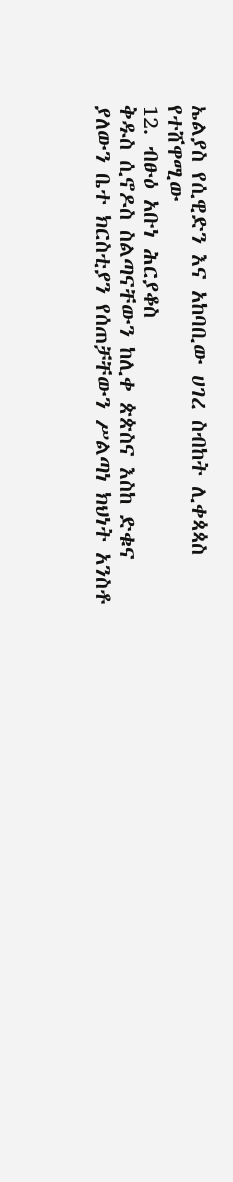ኤልያስ የሲዊድን እና አከባቢው ሀገረ ስብከት ሊቀጳጳስ የተሸዋሚው
12. ብፁዕ አቡነ ሕርያቆስ
ቅዱስ ሲኖዶስ ስልጣናቸውን ከሊቀ ጵጵስና እስከ ድቁና ያለውን ቤተ ክርስቲያን የሰጠቻቸውን ሥልጣነ ክህነት አንስቶ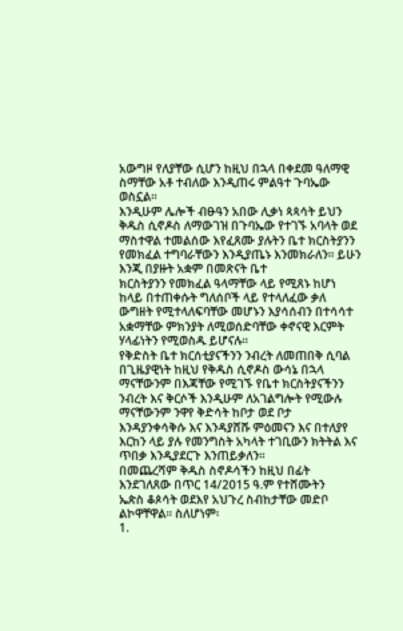አውግዞ የለያቸው ሲሆን ከዚህ በኋላ በቀደመ ዓለማዊ ስማቸው አቶ ተብለው እንዲጠሩ ምልዓተ ጉባኤው ወስኗል፡፡
እንዲሁም ሌሎች ብፁዓን አበው ሊቃነ ጳጳሳት ይህን ቅዱስ ሲኖዶስ ለማውገዝ በጉባኤው የተገኙ አባላት ወደ ማስተዋል ተመልሰው እየፈጸሙ ያሉትን ቤተ ክርስትያንን የመክፈል ተግባራቸውን እንዲያጤኑ እንመክራለን፡፡ ይሁን እንጂ በያዙት አቋም በመጽናት ቤተ
ክርስትያንን የመክፈል ዓላማቸው ላይ የሚጸኑ ከሆነ ከላይ በተጠቀሱት ግለሰቦች ላይ የተላለፈው ቃለ ውግዘት የሚተላለፍባቸው መሆኑን እያሳሰብን በተሳሳተ አቋማቸው ምክንያት ለሚወሰድባቸው ቀኖናዊ እርምት ሃላፊነትን የሚወስዱ ይሆናሉ፡፡
የቅድስት ቤተ ክርሰቲያናችንን ንብረት ለመጠበቅ ሲባል በጊዜያዊነት ከዚህ የቅዱስ ሲኖዶስ ውሳኔ በኋላ ማናቸውንም በእጃቸው የሚገኙ የቤተ ክርስትያናችንን ንብረት እና ቅርሶች እንዲሁም ለአገልግሎት የሚውሉ ማናቸውንም ንዋየ ቅድሳት ከቦታ ወደ ቦታ እንዳያንቀሳቅሱ እና እንዳያሸሹ ምዕመናን እና በተለያየ እርከን ላይ ያሉ የመንግስት አካላት ተገቢውን ክትትል እና ጥበቃ እንዲያደርጉ እንጠይቃለን፡፡
በመጨረሻም ቅዱስ ስኖዶሳችን ከዚህ በፊት እንደገለጸው በጥር 14/2015 ዓ.ም የተሸሙትን
ኤጵስ ቆጶሳት ወደእየ አህጉረ ስብከታቸው መድቦ ልኮዋቸዋል፡፡ ስለሆነም፡
1.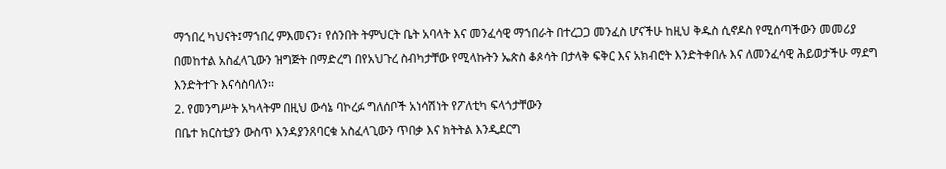ማኀበረ ካህናት፤ማኀበረ ምእመናን፣ የሰንበት ትምህርት ቤት አባላት እና መንፈሳዊ ማኀበራት በተረጋጋ መንፈስ ሆናችሁ ከዚህ ቅዱስ ሲኖዶስ የሚሰጣችውን መመሪያ በመከተል አስፈላጊውን ዝግጅት በማድረግ በየአህጉረ ስብካታቸው የሚላኩትን ኤጵስ ቆጶሳት በታላቅ ፍቅር እና አክብሮት እንድትቀበሉ እና ለመንፈሳዊ ሕይወታችሁ ማደግ
እንድትተጉ እናሳስባለን፡፡
2. የመንግሥት አካላትም በዚህ ውሳኔ ባኮረፉ ግለሰቦች አነሳሽነት የፖለቲካ ፍላጎታቸውን
በቤተ ክርስቲያን ውስጥ እንዳያንጸባርቁ አስፈላጊውን ጥበቃ እና ክትትል እንዲደርግ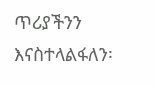ጥሪያችንን እናስተላልፋለን፡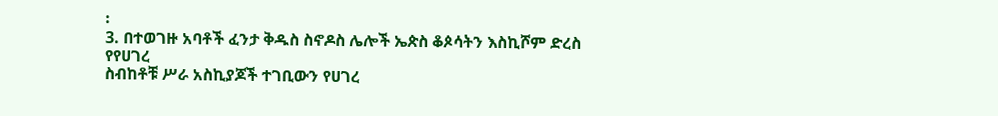፡
3. በተወገዙ አባቶች ፈንታ ቅዱስ ስኖዶስ ሌሎች ኤጵስ ቆጶሳትን እስኪሾም ድረስ የየሀገረ
ስብከቶቹ ሥራ አስኪያጆች ተገቢውን የሀገረ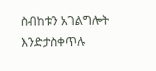ስብከቱን አገልግሎት እንድታስቀጥሉ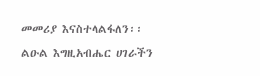መመሪያ እናስተላልፋለን፡፡
ልዑል እግዚአብሔር ሀገራችን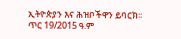ኢትዮጵያን እና ሕዝቦችዋን ይባርክ፡፡
ጥር 19/2015 ዓ.ም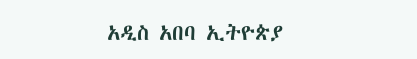አዲስ አበባ ኢትዮጵያ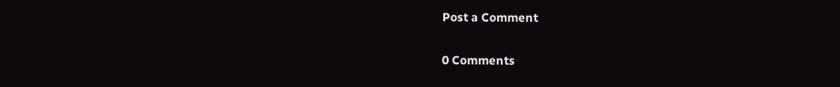Post a Comment

0 Comments